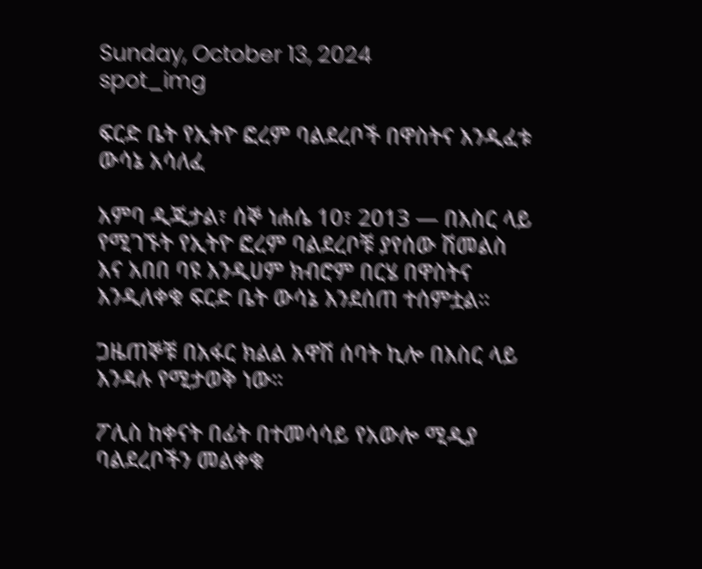Sunday, October 13, 2024
spot_img

ፍርድ ቤት የኢትዮ ፎረም ባልደረቦች በዋስትና እንዲፈቱ ውሳኔ አሳለፈ

አምባ ዲጂታል፣ ሰኞ ነሐሴ 10፣ 2013 ― በእስር ላይ የሚገኙት የኢትዮ ፎረም ባልደረቦቹ ያየሰው ሽመልስ እና አበበ ባዩ እንዲሀም ክብሮም በርሄ በዋስትና እንዲለቀቁ ፍርድ ቤት ውሳኔ እንደሰጠ ተሰምቷል።

ጋዜጠኞቹ በአፋር ክልል አዋሽ ሰባት ኪሎ በእስር ላይ እንዳሉ የሚታወቅ ነው።

ፖሊስ ከቀናት በፊት በተመሳሳይ የአውሎ ሚዲያ ባልደረቦችን መልቀቁ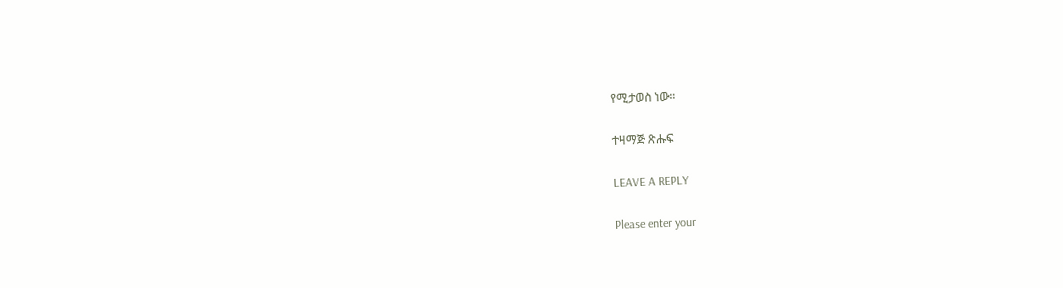የሚታወስ ነው።

ተዛማጅ ጽሑፍ

LEAVE A REPLY

Please enter your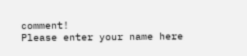comment!
Please enter your name here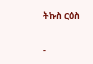ትኩስ ርዕስ

-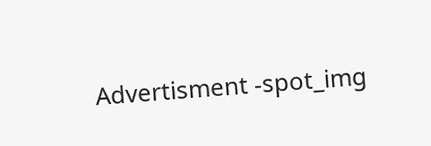Advertisment -spot_img